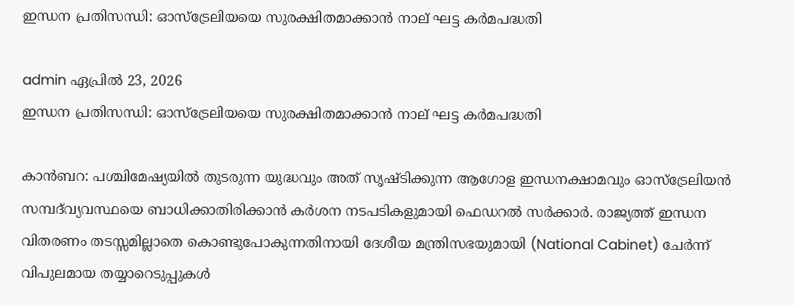ഇന്ധന പ്രതിസന്ധി: ഓസ്‌ട്രേലിയയെ സുരക്ഷിതമാക്കാൻ നാല് ഘട്ട കർമപദ്ധതി

admin ഏപ്രിൽ 23, 2026
ഇന്ധന പ്രതിസന്ധി: ഓസ്‌ട്രേലിയയെ സുരക്ഷിതമാക്കാൻ നാല് ഘട്ട കർമപദ്ധതി

കാൻബറ: പശ്ചിമേഷ്യയിൽ തുടരുന്ന യുദ്ധവും അത് സൃഷ്ടിക്കുന്ന ആഗോള ഇന്ധനക്ഷാമവും ഓസ്‌ട്രേലിയൻ സമ്പദ്‌വ്യവസ്ഥയെ ബാധിക്കാതിരിക്കാൻ കർശന നടപടികളുമായി ഫെഡറൽ സർക്കാർ. രാജ്യത്ത് ഇന്ധന വിതരണം തടസ്സമില്ലാതെ കൊണ്ടുപോകുന്നതിനായി ദേശീയ മന്ത്രിസഭയുമായി (National Cabinet) ചേർന്ന് വിപുലമായ തയ്യാറെടുപ്പുകൾ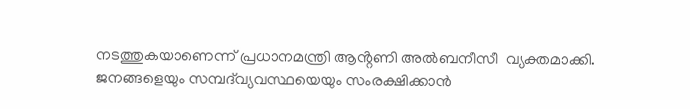നടത്തുകയാണെന്ന് പ്രധാനമന്ത്രി ആൻ്റണി അൽബനീസീ  വ്യക്തമാക്കി. ജനങ്ങളെയും സമ്പദ്‌വ്യവസ്ഥയെയും സംരക്ഷിക്കാൻ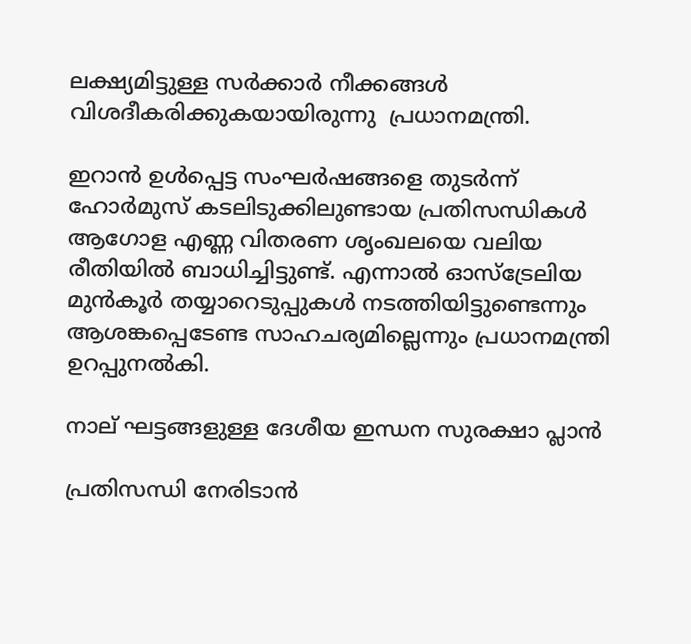ലക്ഷ്യമിട്ടുള്ള സർക്കാർ നീക്കങ്ങൾ വിശദീകരിക്കുകയായിരുന്നു  പ്രധാനമന്ത്രി.

ഇറാൻ ഉൾപ്പെട്ട സംഘർഷങ്ങളെ തുടർന്ന് ഹോർമുസ് കടലിടുക്കിലുണ്ടായ പ്രതിസന്ധികൾ ആഗോള എണ്ണ വിതരണ ശൃംഖലയെ വലിയ രീതിയിൽ ബാധിച്ചിട്ടുണ്ട്. എന്നാൽ ഓസ്‌ട്രേലിയ മുൻകൂർ തയ്യാറെടുപ്പുകൾ നടത്തിയിട്ടുണ്ടെന്നും ആശങ്കപ്പെടേണ്ട സാഹചര്യമില്ലെന്നും പ്രധാനമന്ത്രി ഉറപ്പുനൽകി.

നാല് ഘട്ടങ്ങളുള്ള ദേശീയ ഇന്ധന സുരക്ഷാ പ്ലാൻ

പ്രതിസന്ധി നേരിടാൻ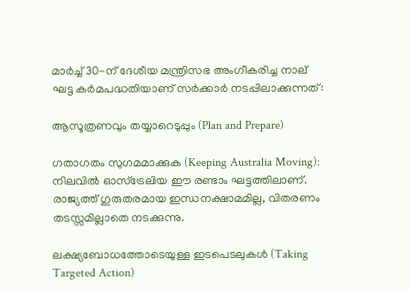മാർച്ച് 30-ന് ദേശീയ മന്ത്രിസഭ അംഗീകരിച്ച നാല് ഘട്ട കർമപദ്ധതിയാണ് സർക്കാർ നടപ്പിലാക്കുന്നത്:

ആസൂത്രണവും തയ്യാറെടുപ്പും (Plan and Prepare)

ഗതാഗതം സുഗമമാക്കുക (Keeping Australia Moving): നിലവിൽ ഓസ്‌ട്രേലിയ ഈ രണ്ടാം ഘട്ടത്തിലാണ്. രാജ്യത്ത് ഗുരുതരമായ ഇന്ധനക്ഷാമമില്ല, വിതരണം തടസ്സമില്ലാതെ നടക്കുന്നു.

ലക്ഷ്യബോധത്തോടെയുള്ള ഇടപെടലുകൾ (Taking Targeted Action)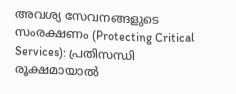അവശ്യ സേവനങ്ങളുടെ സംരക്ഷണം (Protecting Critical Services): പ്രതിസന്ധി രൂക്ഷമായാൽ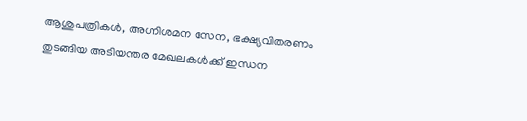ആശുപത്രികൾ, അഗ്നിശമന സേന, ഭക്ഷ്യവിതരണം തുടങ്ങിയ അടിയന്തര മേഖലകൾക്ക് ഇന്ധന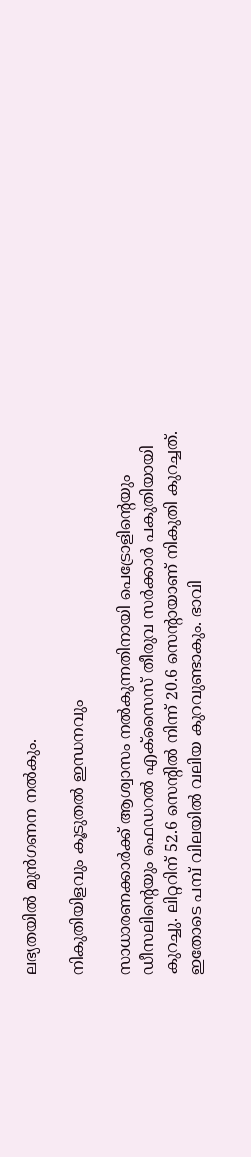ലഭ്യതയിൽ മുൻഗണന നൽകും.

നികുതിയിളവും കൂടുതൽ ഇന്ധനവും

സാധാരണക്കാർക്ക് ആശ്വാസം നൽകുന്നതിനായി പെട്രോളിന്റെയും ഡീസലിന്റെയും ഫെഡറൽ എക്സൈസ് തീരുവ സർക്കാർ പകുതിയായി കുറച്ചു. ലിറ്ററിന് 52.6 സെന്റിൽ നിന്ന് 20.6 സെന്റായാണ് നികുതി കുറച്ചത്. ഇതോടെ പമ്പ് വിലയിൽ വലിയ കുറവുണ്ടാകും. ഭാവി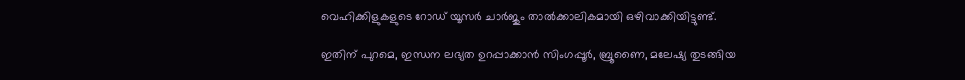വെഹിക്കിളുകളുടെ റോഡ് യൂസർ ചാർജും താൽക്കാലികമായി ഒഴിവാക്കിയിട്ടുണ്ട്.

ഇതിന് പുറമെ, ഇന്ധന ലഭ്യത ഉറപ്പാക്കാൻ സിംഗപ്പൂർ, ബ്രൂണൈ, മലേഷ്യ തുടങ്ങിയ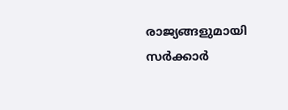രാജ്യങ്ങളുമായി സർക്കാർ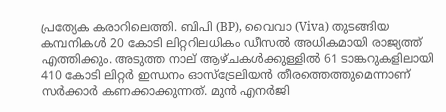പ്രത്യേക കരാറിലെത്തി. ബിപി (BP), വൈവാ (Viva) തുടങ്ങിയ കമ്പനികൾ 20 കോടി ലിറ്ററിലധികം ഡീസൽ അധികമായി രാജ്യത്ത് എത്തിക്കും. അടുത്ത നാല് ആഴ്ചകൾക്കുള്ളിൽ 61 ടാങ്കറുകളിലായി 410 കോടി ലിറ്റർ ഇന്ധനം ഓസ്‌ട്രേലിയൻ തീരത്തെത്തുമെന്നാണ് സർക്കാർ കണക്കാക്കുന്നത്. മുൻ എനർജി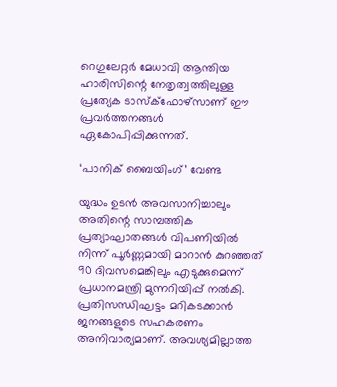റെഗുലേറ്റർ മേധാവി ആന്തിയ ഹാരിസിന്റെ നേതൃത്വത്തിലുള്ള പ്രത്യേക ടാസ്‌ക്‌ഫോഴ്‌സാണ് ഈ പ്രവർത്തനങ്ങൾ ഏകോപിപ്പിക്കുന്നത്.

‘പാനിക് ബൈയിംഗ്’ വേണ്ട

യുദ്ധം ഉടൻ അവസാനിച്ചാലും അതിന്റെ സാമ്പത്തിക പ്രത്യാഘാതങ്ങൾ വിപണിയിൽ നിന്ന് പൂർണ്ണമായി മാറാൻ കുറഞ്ഞത് 90 ദിവസമെങ്കിലും എടുക്കുമെന്ന് പ്രധാനമന്ത്രി മുന്നറിയിപ്പ് നൽകി. പ്രതിസന്ധിഘട്ടം മറികടക്കാൻ ജനങ്ങളുടെ സഹകരണം അനിവാര്യമാണ്. അവശ്യമില്ലാത്ത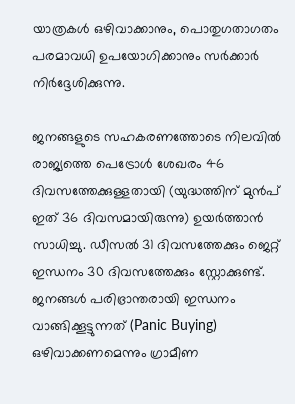യാത്രകൾ ഒഴിവാക്കാനും, പൊതുഗതാഗതം പരമാവധി ഉപയോഗിക്കാനും സർക്കാർ നിർദ്ദേശിക്കുന്നു.

ജനങ്ങളുടെ സഹകരണത്തോടെ നിലവിൽ രാജ്യത്തെ പെട്രോൾ ശേഖരം 46 ദിവസത്തേക്കുള്ളതായി (യുദ്ധത്തിന് മുൻപ് ഇത് 36 ദിവസമായിരുന്നു) ഉയർത്താൻ സാധിച്ചു. ഡീസൽ 31 ദിവസത്തേക്കും ജെറ്റ് ഇന്ധനം 30 ദിവസത്തേക്കും സ്റ്റോക്കുണ്ട്. ജനങ്ങൾ പരിഭ്രാന്തരായി ഇന്ധനം വാങ്ങിക്കൂട്ടുന്നത് (Panic Buying) ഒഴിവാക്കണമെന്നും ഗ്രാമീണ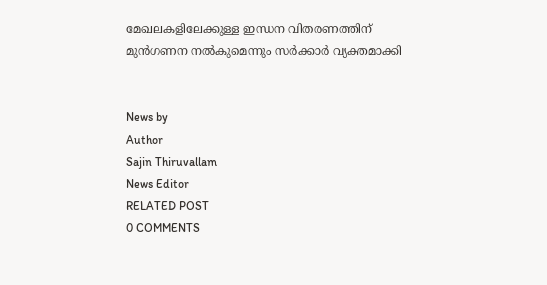മേഖലകളിലേക്കുള്ള ഇന്ധന വിതരണത്തിന് മുൻഗണന നൽകുമെന്നും സർക്കാർ വ്യക്തമാക്കി


News by
Author
Sajin Thiruvallam
News Editor
RELATED POST
0 COMMENTS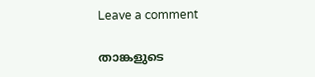Leave a comment

താങ്കളുടെ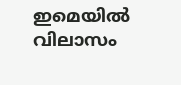ഇമെയില്‍ വിലാസം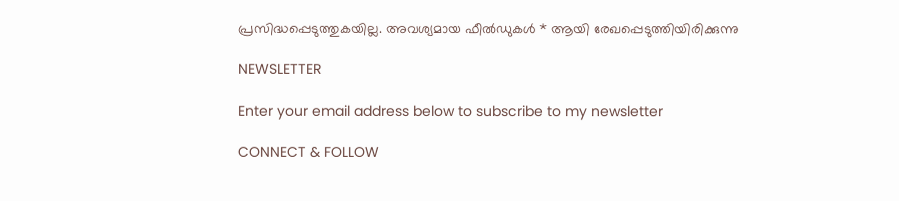പ്രസിദ്ധപ്പെടുത്തുകയില്ല. അവശ്യമായ ഫീല്‍ഡുകള്‍ * ആയി രേഖപ്പെടുത്തിയിരിക്കുന്നു

NEWSLETTER

Enter your email address below to subscribe to my newsletter

CONNECT & FOLLOW